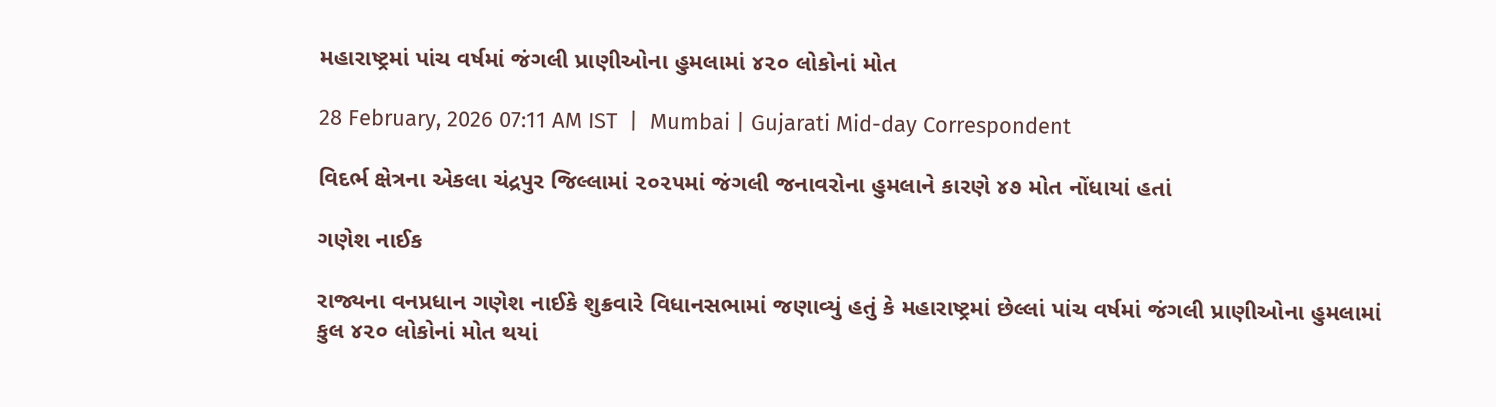મહારાષ્ટ્રમાં પાંચ વર્ષમાં જંગલી પ્રાણીઓના હુમલામાં ૪૨૦ લોકોનાં મોત

28 February, 2026 07:11 AM IST  |  Mumbai | Gujarati Mid-day Correspondent

વિદર્ભ ક્ષેત્રના એકલા ચંદ્રપુર જિલ્લામાં ૨૦૨૫માં જંગલી જનાવરોના હુમલાને કારણે ૪૭ મોત નોંધાયાં હતાં

ગણેશ નાઈક

રાજ્યના વનપ્રધાન ગણેશ નાઈકે શુક્રવારે વિધાનસભામાં જણાવ્યું હતું કે મહારાષ્ટ્રમાં છેલ્લાં પાંચ વર્ષમાં જંગલી પ્રાણીઓના હુમલામાં કુલ ૪૨૦ લોકોનાં મોત થયાં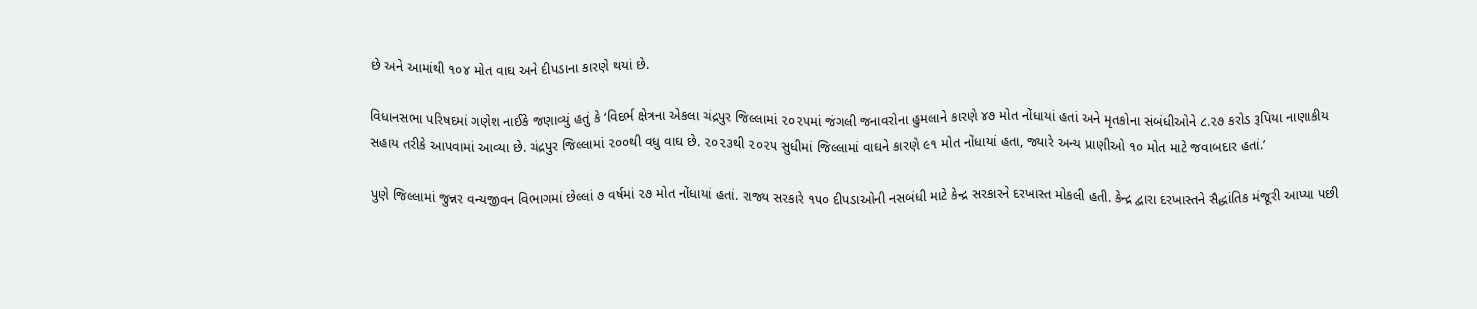છે અને આમાંથી ૧૦૪ મોત વાઘ અને દીપડાના કારણે થયાં છે.

વિધાનસભા પરિષદમાં ગણેશ નાઈકે જણાવ્યું હતું કે ‘વિદર્ભ ક્ષેત્રના એકલા ચંદ્રપુર જિલ્લામાં ૨૦૨૫માં જંગલી જનાવરોના હુમલાને કારણે ૪૭ મોત નોંધાયાં હતાં અને મૃતકોના સંબંધીઓને ૮.૨૭ કરોડ રૂપિયા નાણાકીય સહાય તરીકે આપવામાં આવ્યા છે. ચંદ્રપુર જિલ્લામાં ૨૦૦થી વધુ વાઘ છે. ૨૦૨૩થી ૨૦૨૫ સુધીમાં જિલ્લામાં વાઘને કારણે ૯૧ મોત નોંધાયાં હતા, જ્યારે અન્ય પ્રાણીઓ ૧૦ મોત માટે જવાબદાર હતાં.’

પુણે જિલ્લામાં જુન્નર વન્યજીવન વિભાગમાં છેલ્લાં ૭ વર્ષમાં ૨૭ મોત નોંધાયાં હતાં. રાજ્ય સરકારે ૧૫૦ દીપડાઓની નસબંધી માટે કેન્દ્ર સરકારને દરખાસ્ત મોકલી હતી. કેન્દ્ર દ્વારા દરખાસ્તને સૈદ્ધાંતિક મંજૂરી આપ્યા પછી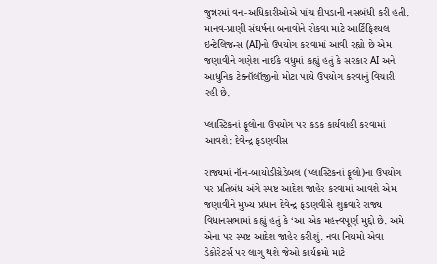જુન્નરમાં વન-અધિકારીઓએ પાંચ દીપડાની નસબંધી કરી હતી. માનવ-પ્રાણી સંઘર્ષના બનાવોને રોકવા માટે આર્ટિફિશ્યલ ઇન્ટેલિજન્સ (AI)નો ઉપયોગ કરવામાં આવી રહ્યો છે એમ જણાવીને ગણેશ નાઈકે વધુમાં કહ્યું હતું કે સરકાર AI અને આધુનિક ટેક્નૉલૉજીનો મોટા પાયે ઉપયોગ કરવાનું વિચારી રહી છે.

પ્લાસ્ટિકનાં ફૂલોના ઉપયોગ પર કડક કાર્યવાહી કરવામાં આવશે: દેવેન્દ્ર ફડણવીસ

રાજ્યમાં નૉન-બાયોડીગ્રેડેબલ (પ્લાસ્ટિકનાં ફૂલો)ના ઉપયોગ પર પ્રતિબંધ અંગે સ્પષ્ટ આદેશ જાહેર કરવામાં આવશે એમ જણાવીને મુખ્ય પ્રધાન દેવેન્દ્ર ફડણવીસે શુક્રવારે રાજ્ય વિધાનસભામાં કહ્યું હતું કે ‘આ એક મહત્ત્વપૂર્ણ મુદ્દો છે. અમે એના પર સ્પષ્ટ આદેશ જાહેર કરીશું. નવા નિયમો એવા ડેકોરેટર્સ પર લાગુ થશે જેઓ કાર્યક્રમો માટે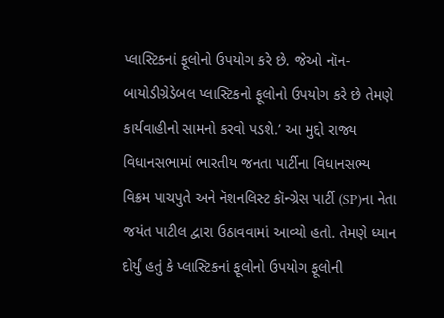પ્લાસ્ટિકનાં ફૂલોનો ઉપયોગ કરે છે. જેઓ નૉન-બાયોડીગ્રેડેબલ પ્લાસ્ટિકનો ફૂલોનો ઉપયોગ કરે છે તેમણે કાર્યવાહીનો સામનો કરવો પડશે.’ આ મુદ્દો રાજ્ય વિધાનસભામાં ભારતીય જનતા પાર્ટીના વિધાનસભ્ય વિક્રમ પાચપુતે અને નૅશનલિસ્ટ કૉન્ગ્રેસ પાર્ટી (SP)ના નેતા જયંત પાટીલ દ્વારા ઉઠાવવામાં આવ્યો હતો. તેમણે ધ્યાન દોર્યું હતું કે પ્લાસ્ટિકનાં ફૂલોનો ઉપયોગ ફૂલોની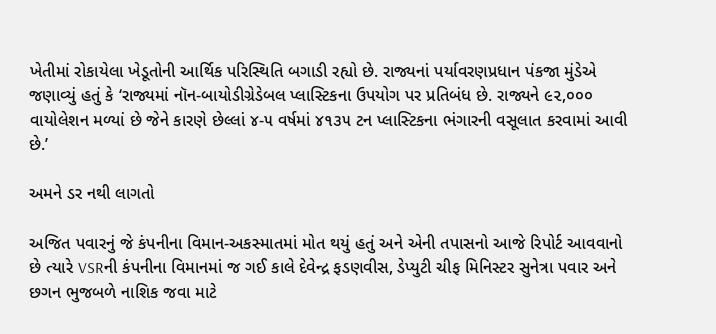ખેતીમાં રોકાયેલા ખેડૂતોની આર્થિક પરિસ્થિતિ બગાડી રહ્યો છે. રાજ્યનાં પર્યાવરણપ્રધાન પંકજા મુંડેએ જણાવ્યું હતું કે ‘રાજ્યમાં નૉન-બાયોડીગ્રેડેબલ પ્લાસ્ટિકના ઉપયોગ પર પ્રતિબંધ છે. રાજ્યને ૯૨,૦૦૦ વાયોલેશન મળ્યાં છે જેને કારણે છેલ્લાં ૪-૫ વર્ષમાં ૪૧૩૫ ટન પ્લાસ્ટિકના ભંગારની વસૂલાત કરવામાં આવી છે.’

અમને ડર નથી લાગતો

અજિત પવારનું જે કંપનીના વિમાન-અકસ્માતમાં મોત થયું હતું અને એની તપાસનો આજે રિપોર્ટ આવવાનો છે ત્યારે VSRની કંપનીના વિમાનમાં જ ગઈ કાલે દેવેન્દ્ર ફડણવીસ, ડેપ્યુટી ચીફ મિનિસ્ટર સુનેત્રા પવાર અને છગન ભુજબળે નાશિક જવા માટે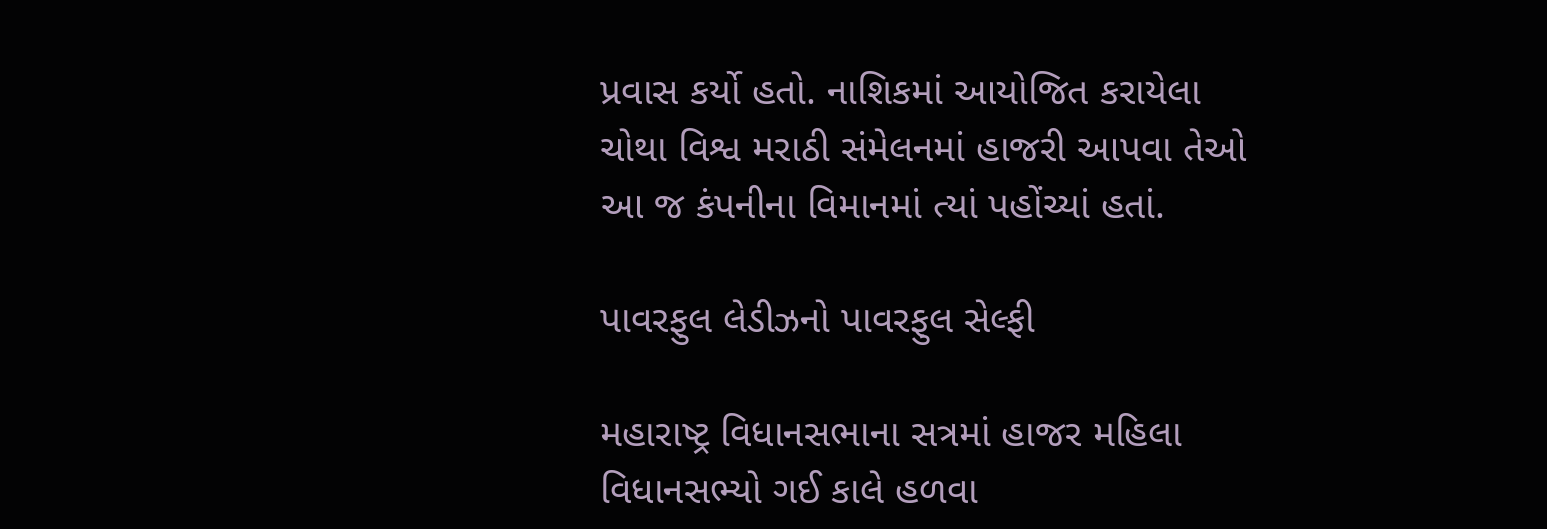પ્રવાસ કર્યો હતો. નાશિકમાં આયોજિત કરાયેલા ચોથા વિશ્વ મરાઠી સંમેલનમાં હાજરી આપવા તેઓ આ જ કંપનીના વિમાનમાં ત્યાં પહોંચ્યાં હતાં.

પાવરફુલ લેડીઝનો પાવરફુલ સેલ્ફી

મહારાષ્ટ્ર વિધાનસભાના સત્રમાં હાજર મહિલા વિધાનસભ્યો ગઈ કાલે હળવા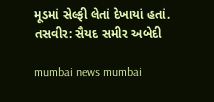મૂડમાં સેલ્ફી લેતાં દેખાયાં હતાં. તસવીર: સૈયદ સમીર અબેદી

mumbai news mumbai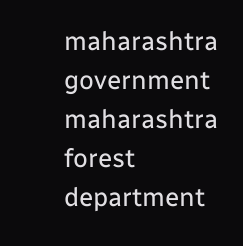maharashtra government maharashtra forest department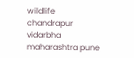wildlife chandrapur vidarbha maharashtra pune